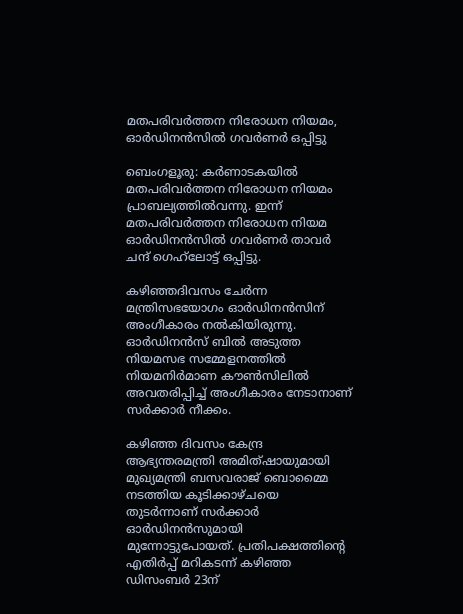മതപരിവർത്തന നിരോധന നിയമം, ഓർഡിനൻസിൽ ഗവർണർ ഒപ്പിട്ടു

ബെംഗളൂരു: കര്‍ണാടകയില്‍ മതപരിവര്‍ത്തന നിരോധന നിയമം പ്രാബല്യത്തില്‍വന്നു. ഇന്ന് മതപരിവര്‍ത്തന നിരോധന നിയമ ഓര്‍ഡിനന്‍സില്‍ ഗവര്‍ണര്‍ താവര്‍ ചന്ദ് ഗെഹ്‌ലോട്ട് ഒപ്പിട്ടു.

കഴിഞ്ഞദിവസം ചേര്‍ന്ന മന്ത്രിസഭയോഗം ഓര്‍ഡിനന്‍സിന് അംഗീകാരം നല്‍കിയിരുന്നു. ഓര്‍ഡിനന്‍സ് ബില്‍ അടുത്ത നിയമസഭ സമ്മേളനത്തില്‍ നിയമനിര്‍മാണ കൗണ്‍സിലില്‍ അവതരിപ്പിച്ച്‌ അംഗീകാരം നേടാനാണ് സര്‍ക്കാര്‍ നീക്കം.

കഴിഞ്ഞ ദിവസം കേന്ദ്ര ആഭ്യന്തരമന്ത്രി അമിത്ഷായുമായി മുഖ്യമന്ത്രി ബസവരാജ് ബൊമ്മൈ നടത്തിയ കൂടിക്കാഴ്ചയെ തുടര്‍ന്നാണ് സര്‍ക്കാര്‍ ഓര്‍ഡിനന്‍സുമായി മുന്നോട്ടുപോയത്. പ്രതിപക്ഷത്തിന്റെ എതിര്‍പ്പ് മറികടന്ന് കഴിഞ്ഞ ഡിസംബര്‍ 23ന്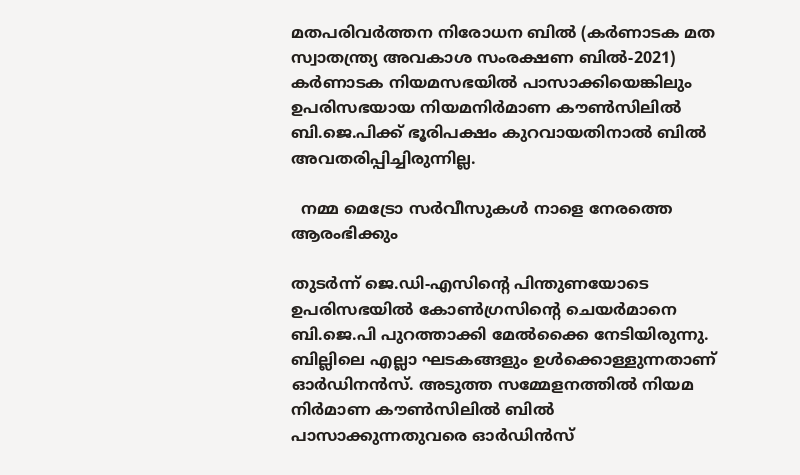മതപരിവര്‍ത്തന നിരോധന ബില്‍ (കര്‍ണാടക മത സ്വാതന്ത്ര്യ അവകാശ സംരക്ഷണ ബില്‍-2021) കര്‍ണാടക നിയമസഭയില്‍ പാസാക്കിയെങ്കിലും ഉപരിസഭയായ നിയമനിര്‍മാണ കൗണ്‍സിലില്‍ ബി.ജെ.പിക്ക് ഭൂരിപക്ഷം കുറവായതിനാല്‍ ബില്‍ അവതരിപ്പിച്ചിരുന്നില്ല.

  നമ്മ മെട്രോ സർവീസുകൾ നാളെ നേരത്തെ ആരംഭിക്കും

തുടര്‍ന്ന് ജെ.ഡി-എസിന്റെ പിന്തുണയോടെ ഉപരിസഭയില്‍ കോണ്‍ഗ്രസിന്റെ ചെയര്‍മാനെ ബി.ജെ.പി പുറത്താക്കി മേല്‍ക്കൈ നേടിയിരുന്നു. ബില്ലിലെ എല്ലാ ഘടകങ്ങളും ഉള്‍ക്കൊള്ളുന്നതാണ് ഓര്‍ഡിനന്‍സ്. അടുത്ത സമ്മേളനത്തില്‍ നിയമ നിര്‍മാണ കൗണ്‍സിലില്‍ ബില്‍ പാസാക്കുന്നതുവരെ ഓര്‍ഡിന്‍സ്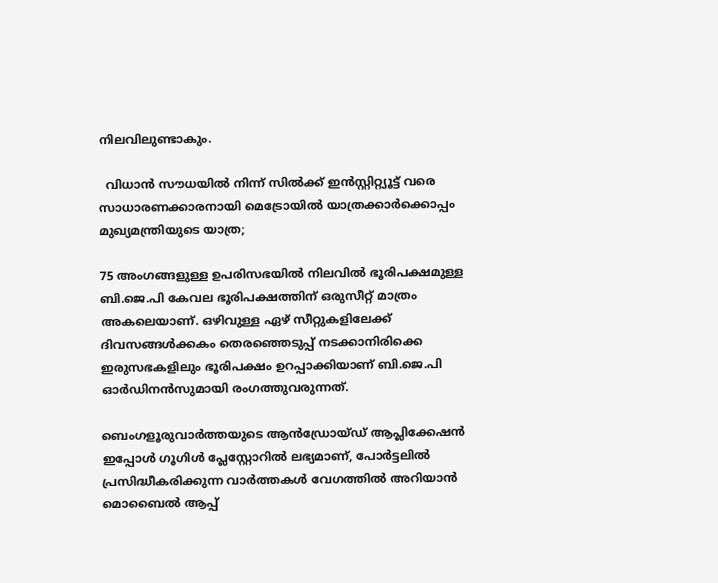നിലവിലുണ്ടാകും.

  വിധാൻ സൗധയിൽ നിന്ന് സിൽക്ക് ഇൻസ്റ്റിറ്റ്യൂട്ട് വരെ സാധാരണക്കാരനായി മെട്രോയിൽ യാത്രക്കാർക്കൊപ്പം മുഖ്യമന്ത്രിയുടെ യാത്ര;

75 അംഗങ്ങളുള്ള ഉപരിസഭയില്‍ നിലവില്‍ ഭൂരിപക്ഷമുള്ള ബി.ജെ.പി കേവല ഭൂരിപക്ഷത്തിന് ഒരുസീറ്റ് മാത്രം അകലെയാണ്. ഒഴിവുള്ള ഏഴ് സീറ്റുകളിലേക്ക് ദിവസങ്ങള്‍ക്കകം തെരഞ്ഞെടുപ്പ് നടക്കാനിരിക്കെ ഇരുസഭകളിലും ഭൂരിപക്ഷം ഉറപ്പാക്കിയാണ് ബി.ജെ.പി ഓര്‍ഡിനന്‍സുമായി രംഗത്തുവരുന്നത്.

ബെംഗളൂരുവാർത്തയുടെ ആൻഡ്രോയ്ഡ് ആപ്ലിക്കേഷൻ ഇപ്പോൾ ഗൂഗിൾ പ്ലേസ്റ്റോറിൽ ലഭ്യമാണ്, പോർട്ടലിൽ പ്രസിദ്ധീകരിക്കുന്ന വാർത്തകൾ വേഗത്തിൽ അറിയാൻ മൊബൈൽ ആപ്പ്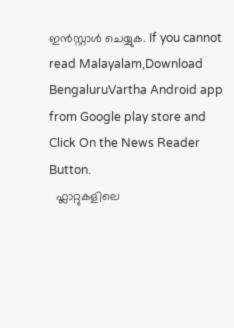ഇൻസ്റ്റാൾ ചെയ്യുക. If you cannot read Malayalam,Download BengaluruVartha Android app from Google play store and Click On the News Reader Button.
  ഫ്ലാറ്റുകളിലെ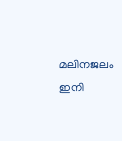മലിനജലം ഇനി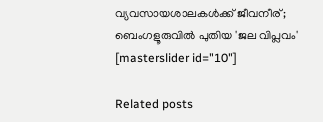വ്യവസായശാലകൾക്ക് ജീവനീര്; ബെംഗളൂരുവിൽ പുതിയ 'ജല വിപ്ലവം'
[masterslider id="10"]

Related posts